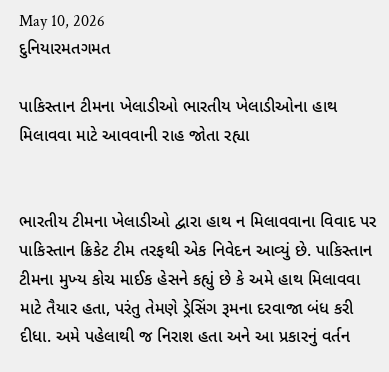May 10, 2026
દુનિયારમતગમત

પાકિસ્‍તાન ટીમના ખેલાડીઓ ભારતીય ખેલાડીઓના હાથ મિલાવવા માટે આવવાની રાહ જોતા રહ્યા


ભારતીય ટીમના ખેલાડીઓ દ્વારા હાથ ન મિલાવવાના વિવાદ પર પાકિસ્‍તાન ક્રિકેટ ટીમ તરફથી એક નિવેદન આવ્‍યું છે. પાકિસ્‍તાન ટીમના મુખ્‍ય કોચ માઈક હેસને કહ્યું છે કે અમે હાથ મિલાવવા માટે તૈયાર હતા, પરંતુ તેમણે ડ્રેસિંગ રૂમના દરવાજા બંધ કરી દીધા. અમે પહેલાથી જ નિરાશ હતા અને આ પ્રકારનું વર્તન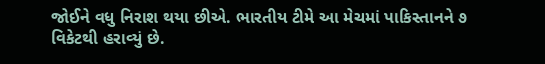જોઈને વધુ નિરાશ થયા છીએ. ભારતીય ટીમે આ મેચમાં પાકિસ્‍તાનને ૭ વિકેટથી હરાવ્‍યું છે.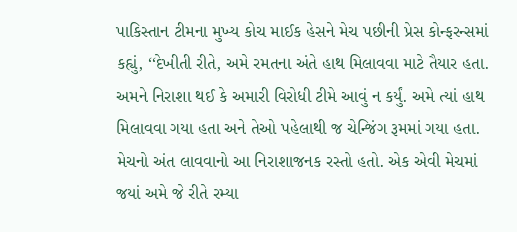પાકિસ્‍તાન ટીમના મુખ્‍ય કોચ માઈક હેસને મેચ પછીની પ્રેસ કોન્‍ફરન્‍સમાં કહ્યું, ‘‘દેખીતી રીતે, અમે રમતના અંતે હાથ મિલાવવા માટે તૈયાર હતા. અમને નિરાશા થઈ કે અમારી વિરોધી ટીમે આવું ન કર્યું. અમે ત્‍યાં હાથ મિલાવવા ગયા હતા અને તેઓ પહેલાથી જ ચેન્‍જિંગ રૂમમાં ગયા હતા. મેચનો અંત લાવવાનો આ નિરાશાજનક રસ્‍તો હતો. એક એવી મેચમાં જયાં અમે જે રીતે રમ્‍યા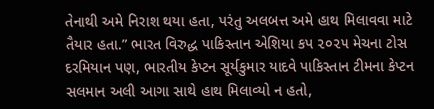તેનાથી અમે નિરાશ થયા હતા, પરંતુ અલબત્ત અમે હાથ મિલાવવા માટે તૈયાર હતા.” ભારત વિરુદ્ધ પાકિસ્‍તાન એશિયા કપ ૨૦૨૫ મેચના ટોસ દરમિયાન પણ, ભારતીય કેપ્‍ટન સૂર્યકુમાર યાદવે પાકિસ્‍તાન ટીમના કેપ્‍ટન સલમાન અલી આગા સાથે હાથ મિલાવ્‍યો ન હતો,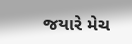જયારે મેચ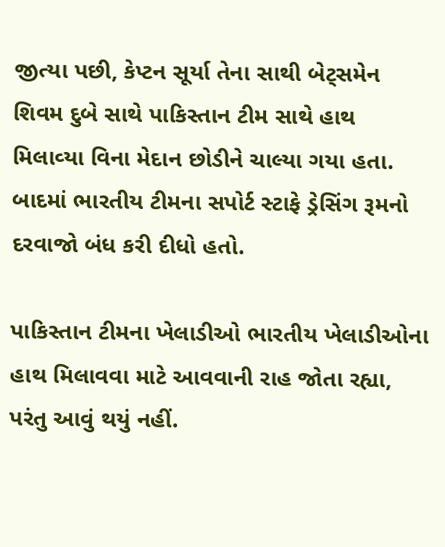જીત્‍યા પછી, કેપ્‍ટન સૂર્યા તેના સાથી બેટ્‍સમેન શિવમ દુબે સાથે પાકિસ્‍તાન ટીમ સાથે હાથ મિલાવ્‍યા વિના મેદાન છોડીને ચાલ્‍યા ગયા હતા. બાદમાં ભારતીય ટીમના સપોર્ટ સ્‍ટાફે ડ્રેસિંગ રૂમનો દરવાજો બંધ કરી દીધો હતો.

પાકિસ્‍તાન ટીમના ખેલાડીઓ ભારતીય ખેલાડીઓના હાથ મિલાવવા માટે આવવાની રાહ જોતા રહ્યા, પરંતુ આવું થયું નહીં.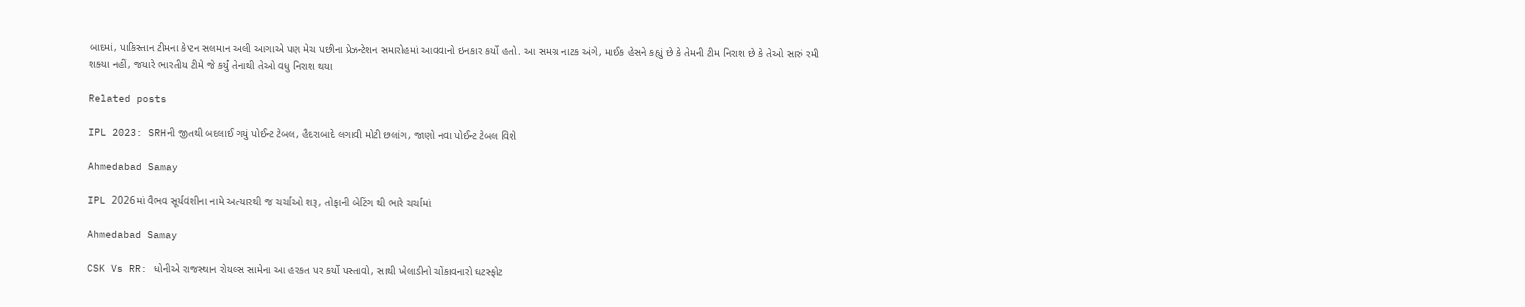બાદમાં, પાકિસ્‍તાન ટીમના કેપ્‍ટન સલમાન અલી આગાએ પણ મેચ પછીના પ્રેઝન્‍ટેશન સમારોહમાં આવવાનો ઇનકાર કર્યો હતો. આ સમગ્ર નાટક અંગે, માઈક હેસને કહ્યું છે કે તેમની ટીમ નિરાશ છે કે તેઓ સારું રમી શક્‍યા નહીં, જયારે ભારતીય ટીમે જે કર્યું તેનાથી તેઓ વધુ નિરાશ થયા

Related posts

IPL 2023: SRHની જીતથી બદલાઈ ગયું પોઈન્ટ ટેબલ, હૈદરાબાદે લગાવી મોટી છલાંગ, જાણો નવા પોઈન્ટ ટેબલ વિશે

Ahmedabad Samay

IPL 2026માં વૈભવ સૂર્યવંશીના નામે અત્યારથી જ ચર્ચાઓ શરૂ, તોફાની બેટિંગ થી ભારે ચર્ચામાં

Ahmedabad Samay

CSK Vs RR: ધોનીએ રાજસ્થાન રોયલ્સ સામેના આ હરકત પર કર્યો પસ્તાવો, સાથી ખેલાડીનો ચોંકાવનારો ઘટસ્ફોટ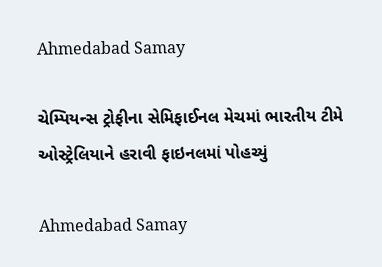Ahmedabad Samay

ચેમ્‍પિયન્‍સ ટ્રોફીના સેમિફાઈનલ મેચમાં ભારતીય ટીમે ઓસ્‍ટ્રેલિયાને હરાવી ફાઇનલમાં પોહચ્યું

Ahmedabad Samay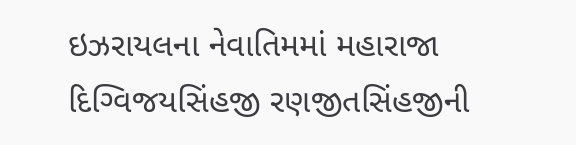ઇઝરાયલના નેવાતિમમાં મહારાજા દિગ્વિજયસિંહજી રણજીતસિંહજીની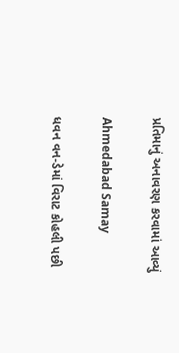પ્રતિમાનું અનાવરણ કરવામાં આવ્યું

Ahmedabad Samay

ધવન વન-ડેમાં વિરાટ કોહલી પછી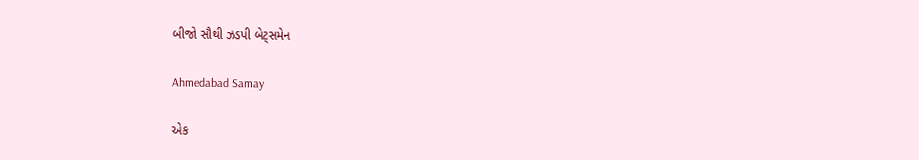બીજો સૌથી ઝડપી બેટ્સમેન

Ahmedabad Samay

એક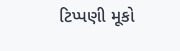ટિપ્પણી મૂકો